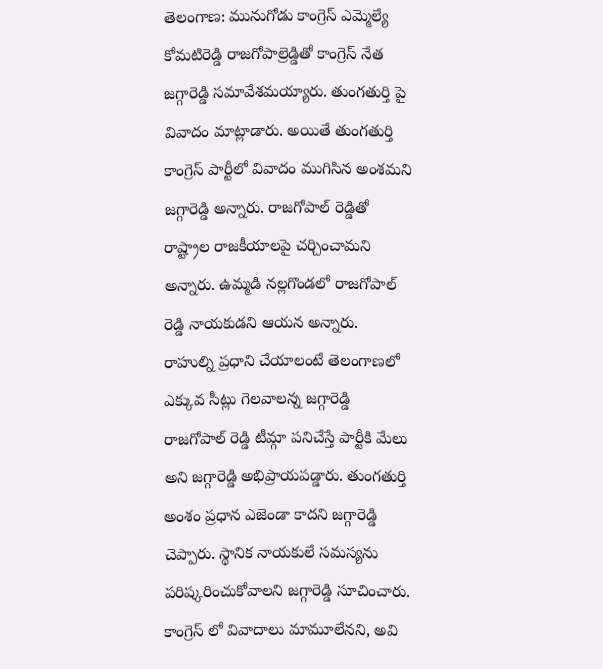తెలంగాణ: మునుగోడు కాంగ్రెస్ ఎమ్మెల్యే కోమటిరెడ్డి రాజగోపాల్రెడ్డితో కాంగ్రెస్ నేత జగ్గారెడ్డి సమావేశమయ్యారు. తుంగతుర్తి పై వివాదం మాట్లాడారు. అయితే తుంగతుర్తి కాంగ్రెస్ పార్టీలో వివాదం ముగిసిన అంశమని జగ్గారెడ్డి అన్నారు. రాజగోపాల్ రెడ్డితో రాష్ట్రాల రాజకీయాలపై చర్చించామని అన్నారు. ఉమ్మడి నల్లగొండలో రాజగోపాల్ రెడ్డి నాయకుడని ఆయన అన్నారు.
రాహుల్ని ప్రధాని చేయాలంటే తెలంగాణలో ఎక్కువ సీట్లు గెలవాలన్న జగ్గారెడ్డి రాజగోపాల్ రెడ్డి టీమ్గా పనిచేస్తే పార్టీకి మేలు అని జగ్గారెడ్డి అభిప్రాయపడ్డారు. తుంగతుర్తి అంశం ప్రధాన ఎజెండా కాదని జగ్గారెడ్డి చెప్పారు. స్థానిక నాయకులే సమస్యను పరిష్కరించుకోవాలని జగ్గారెడ్డి సూచించారు. కాంగ్రెస్ లో వివాదాలు మామూలేనని, అవి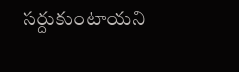సర్దుకుంటాయని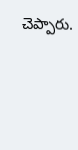చెప్పారు.